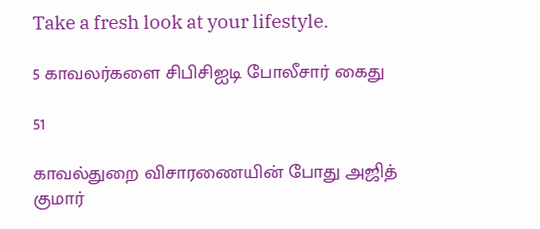Take a fresh look at your lifestyle.

5 காவலர்களை சிபிசிஐடி போலீசார் கைது

51

காவல்துறை விசாரணையின் போது அஜித் குமார்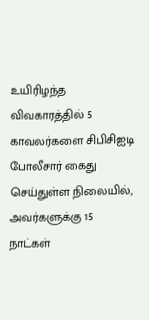உயிரிழந்த விவகாரத்தில் 5 காவலர்களை சிபிசிஐடி போலீசார் கைது செய்துள்ள நிலையில், அவர்களுக்கு 15 நாட்கள்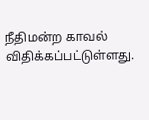நீதிமன்ற காவல் விதிக்கப்பட்டுள்ளது.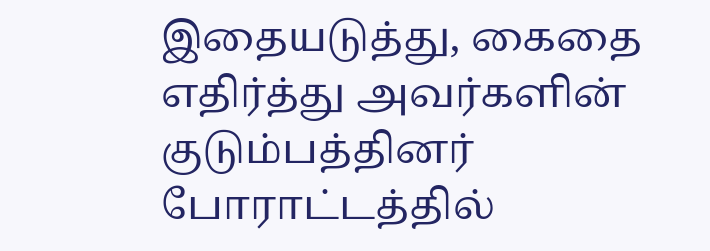இதையடுத்து, கைதை எதிர்த்து அவர்களின் குடும்பத்தினர் போராட்டத்தில்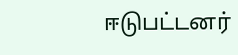ஈடுபட்டனர்